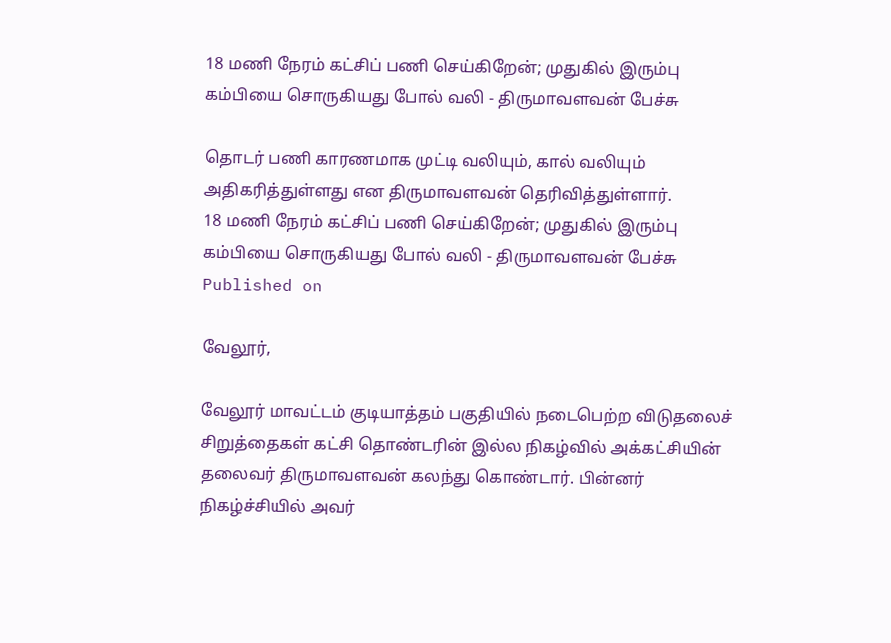18 மணி நேரம் கட்சிப் பணி செய்கிறேன்; முதுகில் இரும்பு கம்பியை சொருகியது போல் வலி - திருமாவளவன் பேச்சு

தொடர் பணி காரணமாக முட்டி வலியும், கால் வலியும் அதிகரித்துள்ளது என திருமாவளவன் தெரிவித்துள்ளார்.
18 மணி நேரம் கட்சிப் பணி செய்கிறேன்; முதுகில் இரும்பு கம்பியை சொருகியது போல் வலி - திருமாவளவன் பேச்சு
Published on

வேலூர்,

வேலூர் மாவட்டம் குடியாத்தம் பகுதியில் நடைபெற்ற விடுதலைச் சிறுத்தைகள் கட்சி தொண்டரின் இல்ல நிகழ்வில் அக்கட்சியின் தலைவர் திருமாவளவன் கலந்து கொண்டார். பின்னர் நிகழ்ச்சியில் அவர்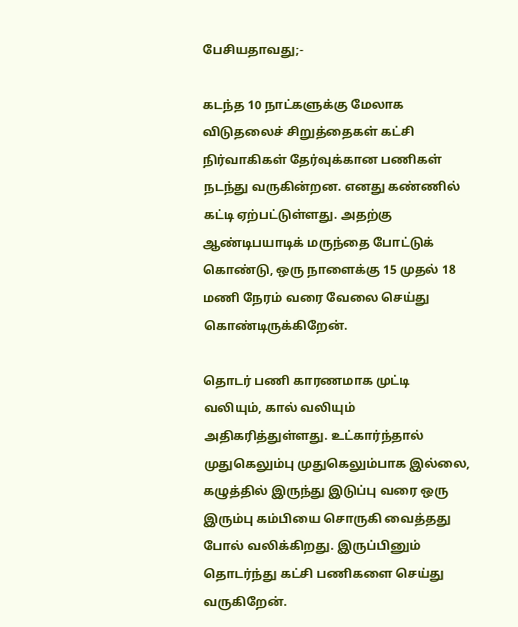பேசியதாவது;-

கடந்த 10 நாட்களுக்கு மேலாக விடுதலைச் சிறுத்தைகள் கட்சி நிர்வாகிகள் தேர்வுக்கான பணிகள் நடந்து வருகின்றன. எனது கண்ணில் கட்டி ஏற்பட்டுள்ளது. அதற்கு ஆண்டிபயாடிக் மருந்தை போட்டுக் கொண்டு, ஒரு நாளைக்கு 15 முதல் 18 மணி நேரம் வரை வேலை செய்து கொண்டிருக்கிறேன்.

தொடர் பணி காரணமாக முட்டி வலியும், கால் வலியும் அதிகரித்துள்ளது. உட்கார்ந்தால் முதுகெலும்பு முதுகெலும்பாக இல்லை, கழுத்தில் இருந்து இடுப்பு வரை ஒரு இரும்பு கம்பியை சொருகி வைத்தது போல் வலிக்கிறது. இருப்பினும் தொடர்ந்து கட்சி பணிகளை செய்து வருகிறேன்.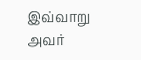இவ்வாறு அவர்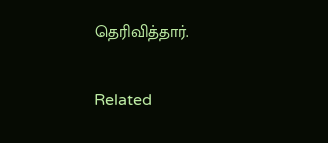தெரிவித்தார்.

Related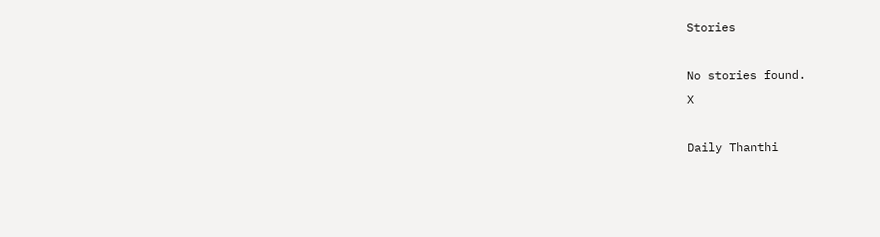Stories

No stories found.
X

Daily Thanthi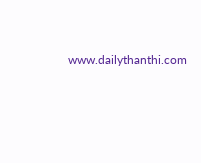www.dailythanthi.com